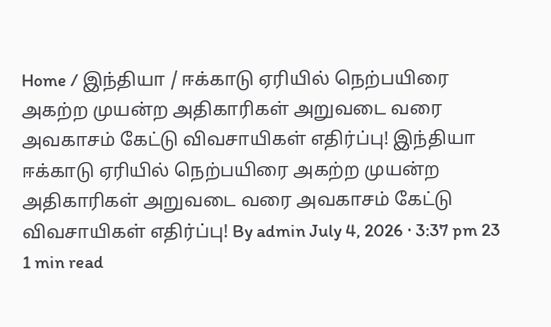Home / இந்தியா / ஈக்காடு ஏரியில் நெற்பயிரை அகற்ற முயன்ற அதிகாரிகள் அறுவடை வரை அவகாசம் கேட்டு விவசாயிகள் எதிர்ப்பு! இந்தியா ஈக்காடு ஏரியில் நெற்பயிரை அகற்ற முயன்ற அதிகாரிகள் அறுவடை வரை அவகாசம் கேட்டு விவசாயிகள் எதிர்ப்பு! By admin July 4, 2026 · 3:37 pm 23 1 min read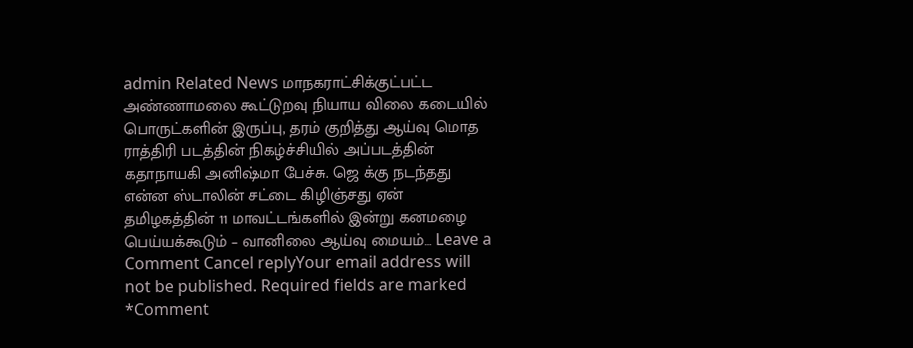admin Related News மாநகராட்சிக்குட்பட்ட அண்ணாமலை கூட்டுறவு நியாய விலை கடையில் பொருட்களின் இருப்பு, தரம் குறித்து ஆய்வு மொத ராத்திரி படத்தின் நிகழ்ச்சியில் அப்படத்தின் கதாநாயகி அனிஷ்மா பேச்சு. ஜெ க்கு நடந்தது என்ன ஸ்டாலின் சட்டை கிழிஞ்சது ஏன் தமிழகத்தின் 11 மாவட்டங்களில் இன்று கனமழை பெய்யக்கூடும் – வானிலை ஆய்வு மையம்… Leave a Comment Cancel replyYour email address will not be published. Required fields are marked *Comment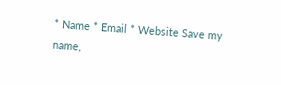* Name * Email * Website Save my name,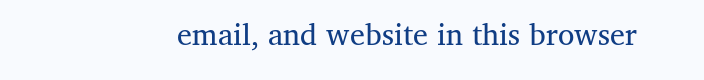email, and website in this browser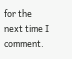for the next time I comment.